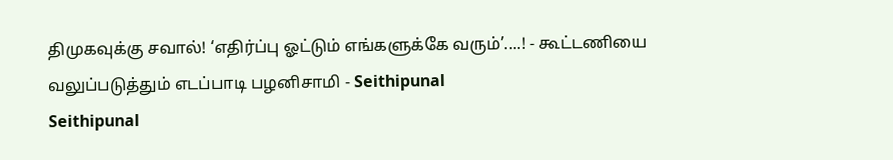திமுகவுக்கு சவால்! ‘எதிர்ப்பு ஓட்டும் எங்களுக்கே வரும்’....! - கூட்டணியை வலுப்படுத்தும் எடப்பாடி பழனிசாமி - Seithipunal
Seithipunal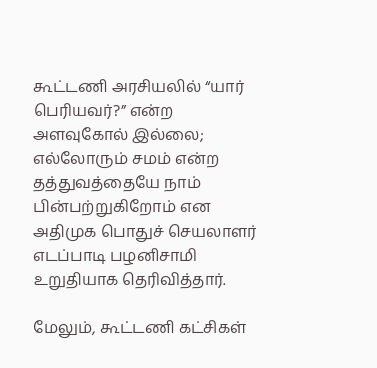கூட்டணி அரசியலில் “யார் பெரியவர்?” என்ற அளவுகோல் இல்லை; எல்லோரும் சமம் என்ற தத்துவத்தையே நாம் பின்பற்றுகிறோம் என அதிமுக பொதுச் செயலாளர் எடப்பாடி பழனிசாமி உறுதியாக தெரிவித்தார்.

மேலும், கூட்டணி கட்சிகள்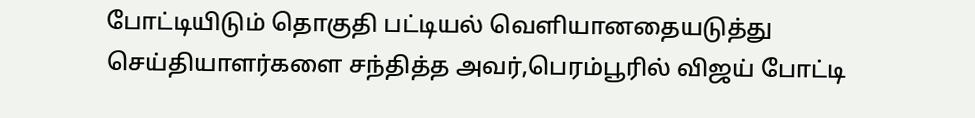போட்டியிடும் தொகுதி பட்டியல் வெளியானதையடுத்து செய்தியாளர்களை சந்தித்த அவர்,பெரம்பூரில் விஜய் போட்டி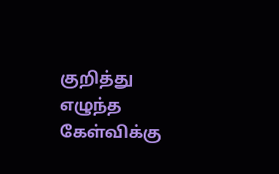குறித்து எழுந்த கேள்விக்கு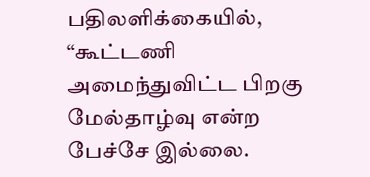பதிலளிக்கையில், “கூட்டணி அமைந்துவிட்ட பிறகு மேல்தாழ்வு என்ற பேச்சே இல்லை.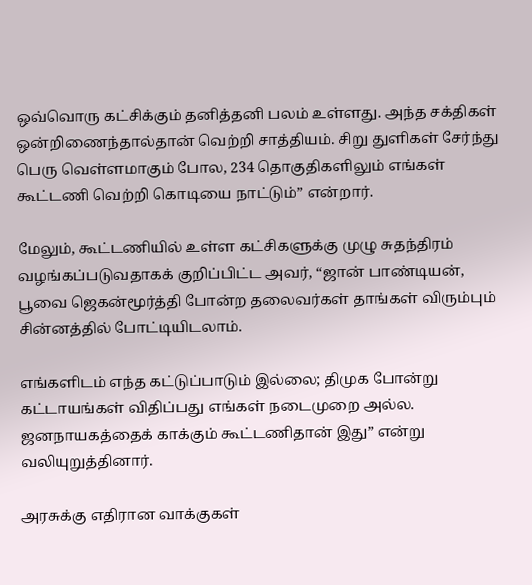ஒவ்வொரு கட்சிக்கும் தனித்தனி பலம் உள்ளது. அந்த சக்திகள் ஒன்றிணைந்தால்தான் வெற்றி சாத்தியம். சிறு துளிகள் சேர்ந்து பெரு வெள்ளமாகும் போல, 234 தொகுதிகளிலும் எங்கள் கூட்டணி வெற்றி கொடியை நாட்டும்” என்றார்.

மேலும், கூட்டணியில் உள்ள கட்சிகளுக்கு முழு சுதந்திரம் வழங்கப்படுவதாகக் குறிப்பிட்ட அவர், “ஜான் பாண்டியன், பூவை ஜெகன்மூர்த்தி போன்ற தலைவர்கள் தாங்கள் விரும்பும் சின்னத்தில் போட்டியிடலாம்.

எங்களிடம் எந்த கட்டுப்பாடும் இல்லை; திமுக போன்று கட்டாயங்கள் விதிப்பது எங்கள் நடைமுறை அல்ல. ஜனநாயகத்தைக் காக்கும் கூட்டணிதான் இது” என்று வலியுறுத்தினார்.

அரசுக்கு எதிரான வாக்குகள்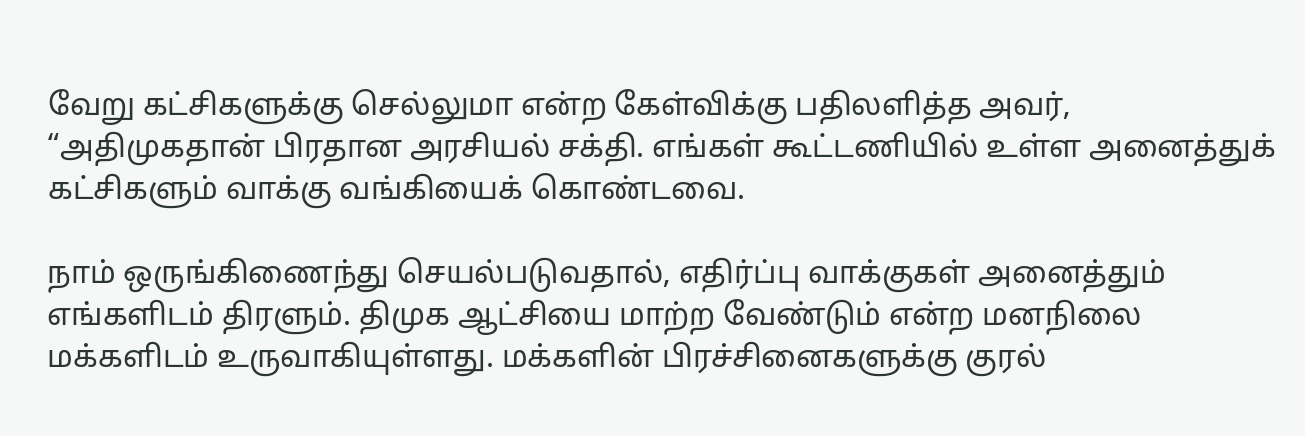வேறு கட்சிகளுக்கு செல்லுமா என்ற கேள்விக்கு பதிலளித்த அவர், “அதிமுகதான் பிரதான அரசியல் சக்தி. எங்கள் கூட்டணியில் உள்ள அனைத்துக் கட்சிகளும் வாக்கு வங்கியைக் கொண்டவை.

நாம் ஒருங்கிணைந்து செயல்படுவதால், எதிர்ப்பு வாக்குகள் அனைத்தும் எங்களிடம் திரளும். திமுக ஆட்சியை மாற்ற வேண்டும் என்ற மனநிலை மக்களிடம் உருவாகியுள்ளது. மக்களின் பிரச்சினைகளுக்கு குரல்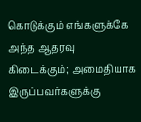கொடுக்கும் எங்களுக்கே அந்த ஆதரவு கிடைக்கும்; அமைதியாக இருப்பவர்களுக்கு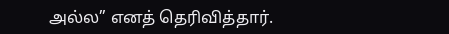அல்ல” எனத் தெரிவித்தார்.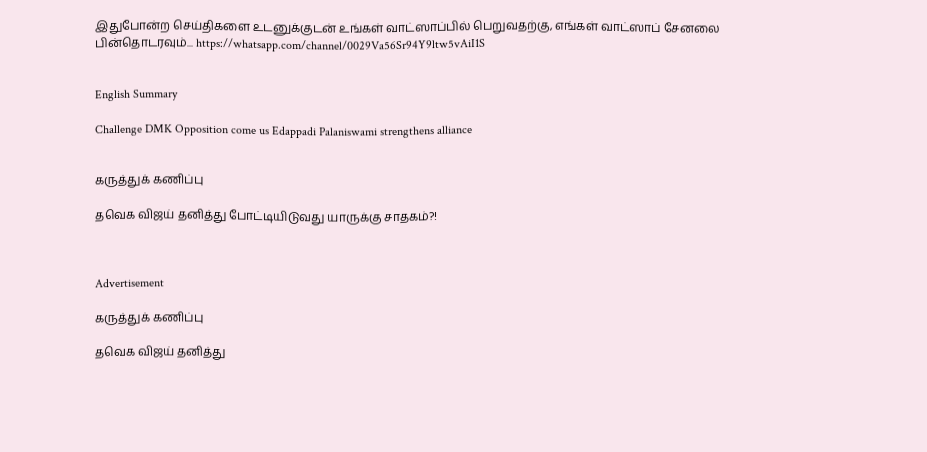இதுபோன்ற செய்திகளை உடனுக்குடன் உங்கள் வாட்ஸாப்பில் பெறுவதற்கு, எங்கள் வாட்ஸாப் சேனலை பின்தொடரவும்... https://whatsapp.com/channel/0029Va56Sr94Y9ltw5vAiI1S


English Summary

Challenge DMK Opposition come us Edappadi Palaniswami strengthens alliance


கருத்துக் கணிப்பு

தவெக விஜய் தனித்து போட்டியிடுவது யாருக்கு சாதகம்?!



Advertisement

கருத்துக் கணிப்பு

தவெக விஜய் தனித்து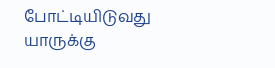போட்டியிடுவது யாருக்கு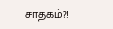சாதகம்?!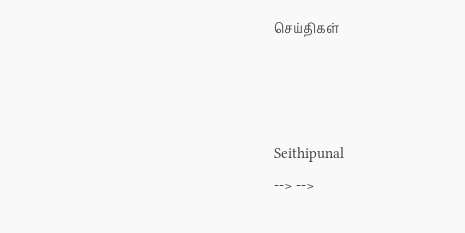செய்திகள்



Seithipunal
--> -->